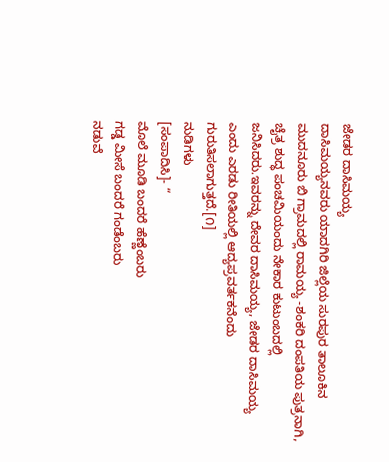ಜೇಡರ ದಾಸಿಮಯ್ಯ
ದಾಸಿಮಯ್ಯನವರು ಯಾದಗಿರಿ ಜಿಲ್ಲೆಯ ಸುರಪುರ ತಾಲೂಕಿನ ಮುದನೂರು ಬಿ ಗ್ರಾಮದಲ್ಲಿ ರಾಮಯ್ಯ -ಶಂಕರಿ ದಂಪತಿಯ ಪುತ್ರನಾಗಿ, ಚೈತ್ರ ಶುದ್ಧ ಪಂಚಮಿಯಂದು ನೇಕಾರ ಕುಟುಂಬದಲ್ಲಿ ಜನಿಸಿದರು.ಇವರನ್ನು ದೇವರ ದಾಸಿಮಯ್ಯ, ಜೇಡರ ದಾಸಿಮಯ್ಯ ಎಂದು ಎರಡು ರೀತಿಯಲ್ಲಿ ಆದ್ಯಪ್ರವರ್ತಕನೆಂದು ಗುರುತಿಸಲಾಗುತ್ತದೆ.[೧]
ನುಡಿಗಳು
[ಸಂಪಾದಿಸಿ]- “
ಮೊಲೆ ಮೂಡಿ ಬಂದರೆ ಹೆಣ್ಣೆಂಬರು
ಗಡ್ಡ ಮೀಸೆ ಬಂದರೆ ಗಂಡೆಂಬರು
ನಡುವೆ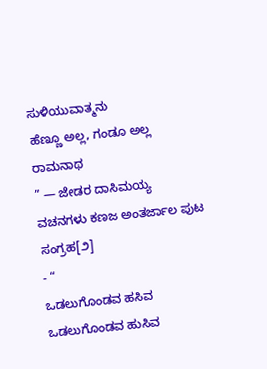ಸುಳಿಯುವಾತ್ಮನು
ಹೆಣ್ಣೂ ಅಲ್ಲ, ಗಂಡೂ ಅಲ್ಲ ರಾಮನಾಥ
” — ಜೇಡರ ದಾಸಿಮಯ್ಯ ವಚನಗಳು ಕಣಜ ಅಂತರ್ಜಾಲ ಪುಟ ಸಂಗ್ರಹ[೨]
- “
ಒಡಲುಗೊಂಡವ ಹಸಿವ
ಒಡಲುಗೊಂಡವ ಹುಸಿವ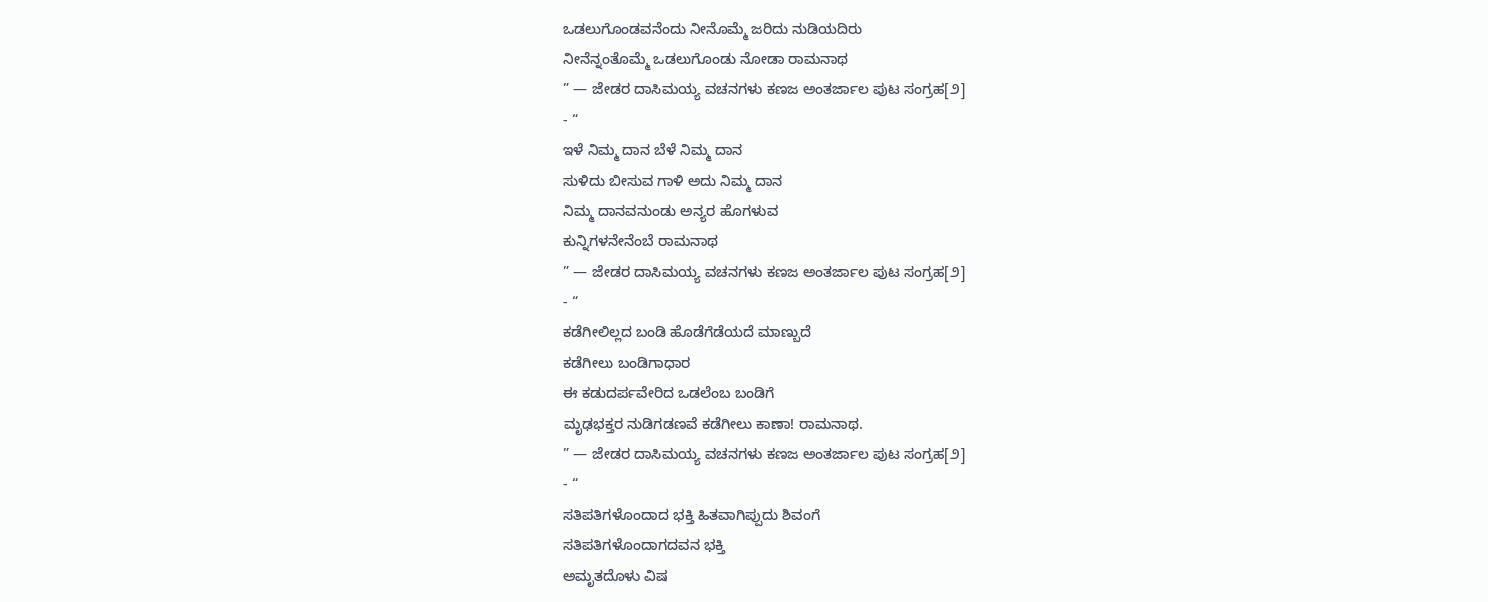ಒಡಲುಗೊಂಡವನೆಂದು ನೀನೊಮ್ಮೆ ಜರಿದು ನುಡಿಯದಿರು
ನೀನೆನ್ನಂತೊಮ್ಮೆ ಒಡಲುಗೊಂಡು ನೋಡಾ ರಾಮನಾಥ
” — ಜೇಡರ ದಾಸಿಮಯ್ಯ ವಚನಗಳು ಕಣಜ ಅಂತರ್ಜಾಲ ಪುಟ ಸಂಗ್ರಹ[೨]
- “
ಇಳೆ ನಿಮ್ಮ ದಾನ ಬೆಳೆ ನಿಮ್ಮ ದಾನ
ಸುಳಿದು ಬೀಸುವ ಗಾಳಿ ಅದು ನಿಮ್ಮ ದಾನ
ನಿಮ್ಮ ದಾನವನುಂಡು ಅನ್ಯರ ಹೊಗಳುವ
ಕುನ್ನಿಗಳನೇನೆಂಬೆ ರಾಮನಾಥ
” — ಜೇಡರ ದಾಸಿಮಯ್ಯ ವಚನಗಳು ಕಣಜ ಅಂತರ್ಜಾಲ ಪುಟ ಸಂಗ್ರಹ[೨]
- “
ಕಡೆಗೀಲಿಲ್ಲದ ಬಂಡಿ ಹೊಡೆಗೆಡೆಯದೆ ಮಾಣ್ಬುದೆ
ಕಡೆಗೀಲು ಬಂಡಿಗಾಧಾರ
ಈ ಕಡುದರ್ಪವೇರಿದ ಒಡಲೆಂಬ ಬಂಡಿಗೆ
ಮೃಢಭಕ್ತರ ನುಡಿಗಡಣವೆ ಕಡೆಗೀಲು ಕಾಣಾ! ರಾಮನಾಥ.
” — ಜೇಡರ ದಾಸಿಮಯ್ಯ ವಚನಗಳು ಕಣಜ ಅಂತರ್ಜಾಲ ಪುಟ ಸಂಗ್ರಹ[೨]
- “
ಸತಿಪತಿಗಳೊಂದಾದ ಭಕ್ತಿ ಹಿತವಾಗಿಪ್ಪುದು ಶಿವಂಗೆ
ಸತಿಪತಿಗಳೊಂದಾಗದವನ ಭಕ್ತಿ
ಅಮೃತದೊಳು ವಿಷ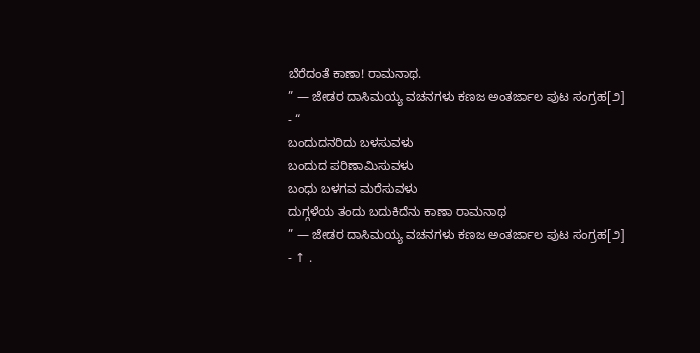ಬೆರೆದಂತೆ ಕಾಣಾ! ರಾಮನಾಥ.
” — ಜೇಡರ ದಾಸಿಮಯ್ಯ ವಚನಗಳು ಕಣಜ ಅಂತರ್ಜಾಲ ಪುಟ ಸಂಗ್ರಹ[೨]
- “
ಬಂದುದನರಿದು ಬಳಸುವಳು
ಬಂದುದ ಪರಿಣಾಮಿಸುವಳು
ಬಂಧು ಬಳಗವ ಮರೆಸುವಳು
ದುಗ್ಗಳೆಯ ತಂದು ಬದುಕಿದೆನು ಕಾಣಾ ರಾಮನಾಥ
” — ಜೇಡರ ದಾಸಿಮಯ್ಯ ವಚನಗಳು ಕಣಜ ಅಂತರ್ಜಾಲ ಪುಟ ಸಂಗ್ರಹ[೨]
- ↑ .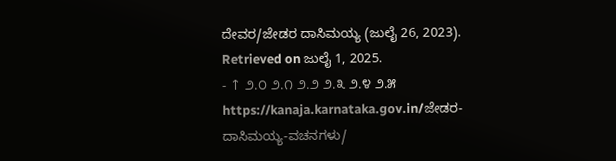ದೇವರ/ಜೇಡರ ದಾಸಿಮಯ್ಯ (ಜುಲೈ 26, 2023). Retrieved on ಜುಲೈ 1, 2025.
- ↑ ೨.೦ ೨.೧ ೨.೨ ೨.೩ ೨.೪ ೨.೫ https://kanaja.karnataka.gov.in/ಜೇಡರ-ದಾಸಿಮಯ್ಯ-ವಚನಗಳು/